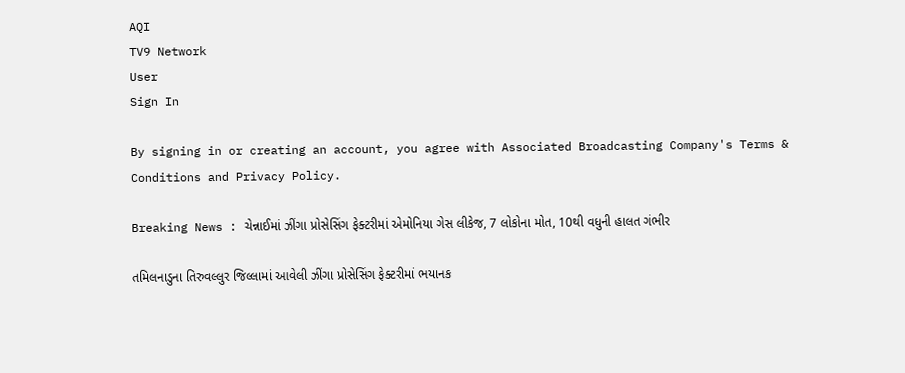AQI
TV9 Network
User
Sign In

By signing in or creating an account, you agree with Associated Broadcasting Company's Terms & Conditions and Privacy Policy.

Breaking News : ચેન્નાઈમાં ઝીંગા પ્રોસેસિંગ ફેક્ટરીમાં એમોનિયા ગેસ લીકેજ, 7 લોકોના મોત, 10થી વધુની હાલત ગંભીર

તમિલનાડુના તિરુવલ્લુર જિલ્લામાં આવેલી ઝીંગા પ્રોસેસિંગ ફેક્ટરીમાં ભયાનક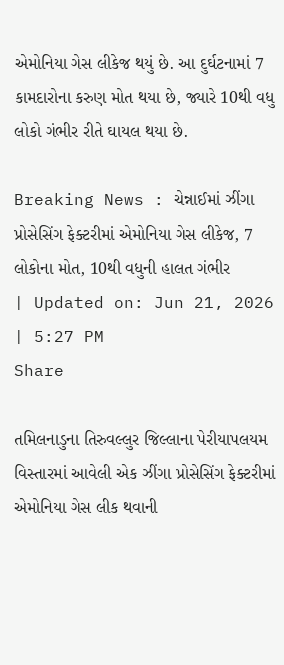એમોનિયા ગેસ લીકેજ થયું છે. આ દુર્ઘટનામાં 7 કામદારોના કરુણ મોત થયા છે, જ્યારે 10થી વધુ લોકો ગંભીર રીતે ઘાયલ થયા છે.

Breaking News : ચેન્નાઈમાં ઝીંગા પ્રોસેસિંગ ફેક્ટરીમાં એમોનિયા ગેસ લીકેજ, 7 લોકોના મોત, 10થી વધુની હાલત ગંભીર
| Updated on: Jun 21, 2026 | 5:27 PM
Share

તમિલનાડુના તિરુવલ્લુર જિલ્લાના પેરીયાપલયમ વિસ્તારમાં આવેલી એક ઝીંગા પ્રોસેસિંગ ફેક્ટરીમાં એમોનિયા ગેસ લીક થવાની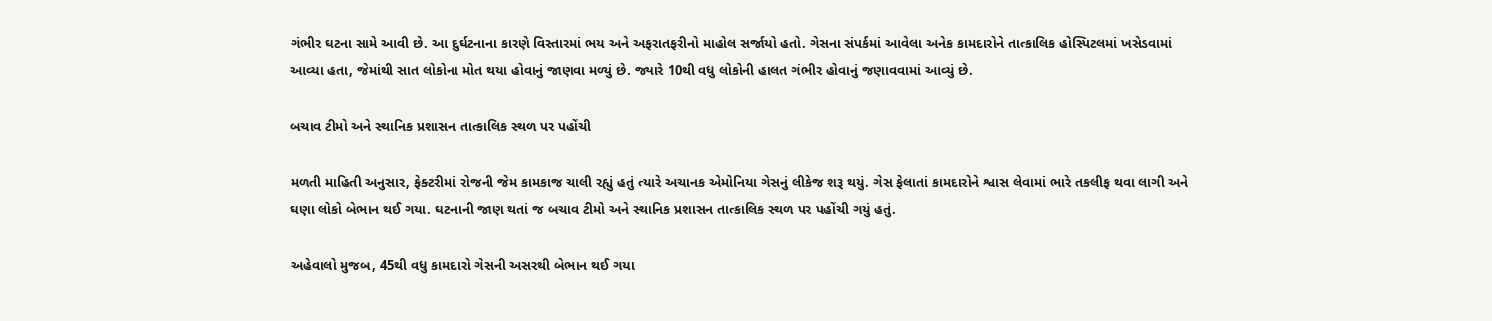ગંભીર ઘટના સામે આવી છે. આ દુર્ઘટનાના કારણે વિસ્તારમાં ભય અને અફરાતફરીનો માહોલ સર્જાયો હતો. ગેસના સંપર્કમાં આવેલા અનેક કામદારોને તાત્કાલિક હોસ્પિટલમાં ખસેડવામાં આવ્યા હતા, જેમાંથી સાત લોકોના મોત થયા હોવાનું જાણવા મળ્યું છે. જ્યારે 10થી વધુ લોકોની હાલત ગંભીર હોવાનું જણાવવામાં આવ્યું છે.

બચાવ ટીમો અને સ્થાનિક પ્રશાસન તાત્કાલિક સ્થળ પર પહોંચી

મળતી માહિતી અનુસાર, ફેક્ટરીમાં રોજની જેમ કામકાજ ચાલી રહ્યું હતું ત્યારે અચાનક એમોનિયા ગેસનું લીકેજ શરૂ થયું. ગેસ ફેલાતાં કામદારોને શ્વાસ લેવામાં ભારે તકલીફ થવા લાગી અને ઘણા લોકો બેભાન થઈ ગયા. ઘટનાની જાણ થતાં જ બચાવ ટીમો અને સ્થાનિક પ્રશાસન તાત્કાલિક સ્થળ પર પહોંચી ગયું હતું.

અહેવાલો મુજબ, 45થી વધુ કામદારો ગેસની અસરથી બેભાન થઈ ગયા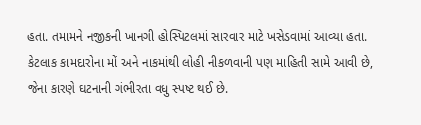હતા. તમામને નજીકની ખાનગી હોસ્પિટલમાં સારવાર માટે ખસેડવામાં આવ્યા હતા. કેટલાક કામદારોના મોં અને નાકમાંથી લોહી નીકળવાની પણ માહિતી સામે આવી છે, જેના કારણે ઘટનાની ગંભીરતા વધુ સ્પષ્ટ થઈ છે.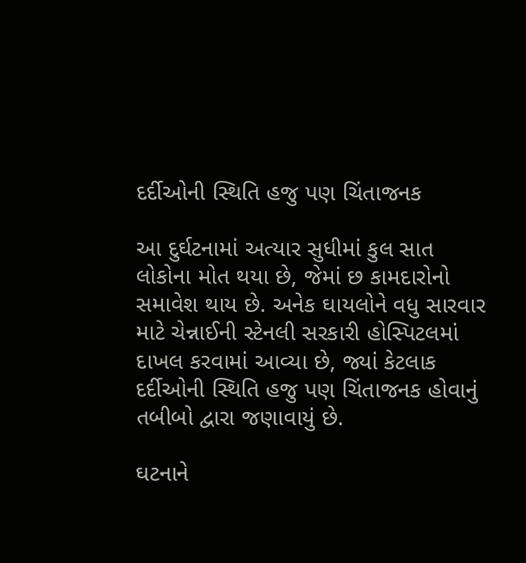દર્દીઓની સ્થિતિ હજુ પણ ચિંતાજનક

આ દુર્ઘટનામાં અત્યાર સુધીમાં કુલ સાત લોકોના મોત થયા છે, જેમાં છ કામદારોનો સમાવેશ થાય છે. અનેક ઘાયલોને વધુ સારવાર માટે ચેન્નાઈની સ્ટેનલી સરકારી હોસ્પિટલમાં દાખલ કરવામાં આવ્યા છે, જ્યાં કેટલાક દર્દીઓની સ્થિતિ હજુ પણ ચિંતાજનક હોવાનું તબીબો દ્વારા જણાવાયું છે.

ઘટનાને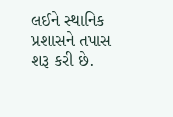લઈને સ્થાનિક પ્રશાસને તપાસ શરૂ કરી છે.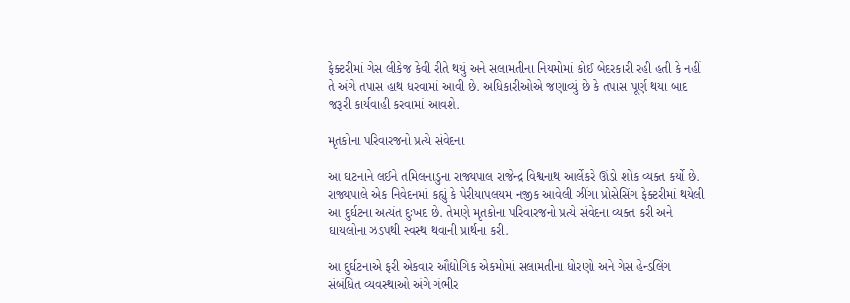ફેક્ટરીમાં ગેસ લીકેજ કેવી રીતે થયું અને સલામતીના નિયમોમાં કોઈ બેદરકારી રહી હતી કે નહીં તે અંગે તપાસ હાથ ધરવામાં આવી છે. અધિકારીઓએ જણાવ્યું છે કે તપાસ પૂર્ણ થયા બાદ જરૂરી કાર્યવાહી કરવામાં આવશે.

મૃતકોના પરિવારજનો પ્રત્યે સંવેદના

આ ઘટનાને લઈને તમિલનાડુના રાજ્યપાલ રાજેન્દ્ર વિશ્વનાથ આર્લેકરે ઊંડો શોક વ્યક્ત કર્યો છે. રાજ્યપાલે એક નિવેદનમાં કહ્યું કે પેરીયાપલયમ નજીક આવેલી ઝીંગા પ્રોસેસિંગ ફેક્ટરીમાં થયેલી આ દુર્ઘટના અત્યંત દુઃખદ છે. તેમણે મૃતકોના પરિવારજનો પ્રત્યે સંવેદના વ્યક્ત કરી અને ઘાયલોના ઝડપથી સ્વસ્થ થવાની પ્રાર્થના કરી.

આ દુર્ઘટનાએ ફરી એકવાર ઔદ્યોગિક એકમોમાં સલામતીના ધોરણો અને ગેસ હેન્ડલિંગ સંબંધિત વ્યવસ્થાઓ અંગે ગંભીર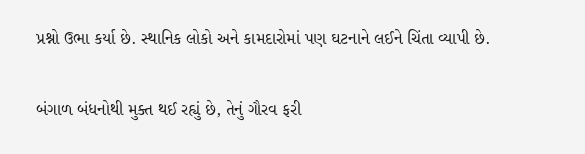પ્રશ્નો ઉભા કર્યા છે. સ્થાનિક લોકો અને કામદારોમાં પણ ઘટનાને લઈને ચિંતા વ્યાપી છે.

બંગાળ બંધનોથી મુક્ત થઈ રહ્યું છે, તેનું ગૌરવ ફરી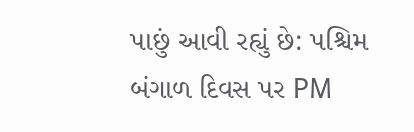પાછું આવી રહ્યું છે: પશ્ચિમ બંગાળ દિવસ પર PM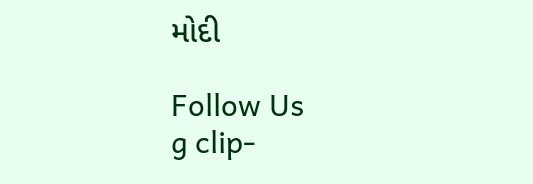મોદી

Follow Us
g clip-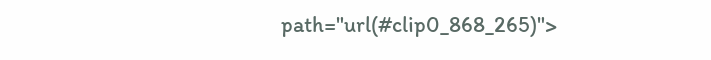path="url(#clip0_868_265)">